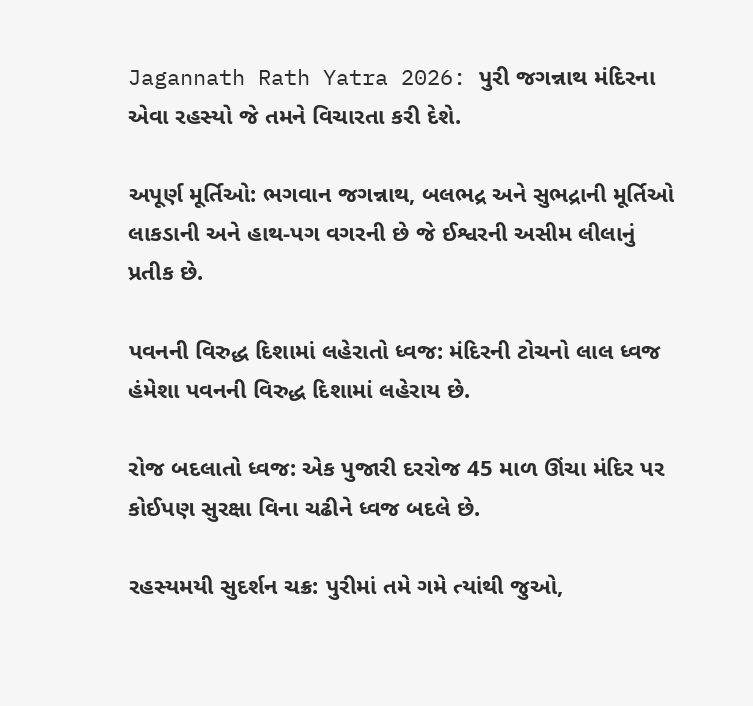Jagannath Rath Yatra 2026: પુરી જગન્નાથ મંદિરના એવા રહસ્યો જે તમને વિચારતા કરી દેશે.

અપૂર્ણ મૂર્તિઓ: ભગવાન જગન્નાથ, બલભદ્ર અને સુભદ્રાની મૂર્તિઓ લાકડાની અને હાથ-પગ વગરની છે જે ઈશ્વરની અસીમ લીલાનું પ્રતીક છે.

પવનની વિરુદ્ધ દિશામાં લહેરાતો ધ્વજ: મંદિરની ટોચનો લાલ ધ્વજ હંમેશા પવનની વિરુદ્ધ દિશામાં લહેરાય છે.

રોજ બદલાતો ધ્વજ: એક પુજારી દરરોજ 45 માળ ઊંચા મંદિર પર કોઈપણ સુરક્ષા વિના ચઢીને ધ્વજ બદલે છે.

રહસ્યમયી સુદર્શન ચક્ર: પુરીમાં તમે ગમે ત્યાંથી જુઓ,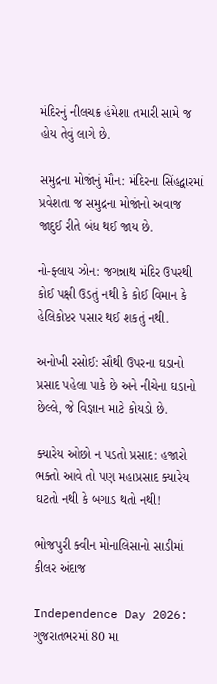મંદિરનું નીલચક્ર હંમેશા તમારી સામે જ હોય તેવું લાગે છે.

સમુદ્રના મોજાંનું મૌન: મંદિરના સિંહદ્વારમાં પ્રવેશતા જ સમુદ્રના મોજાંનો અવાજ જાદુઈ રીતે બંધ થઈ જાય છે.

નો-ફ્લાય ઝોન: જગન્નાથ મંદિર ઉપરથી કોઈ પક્ષી ઉડતું નથી કે કોઈ વિમાન કે હેલિકોપ્ટર પસાર થઈ શકતું નથી.

અનોખી રસોઈ: સૌથી ઉપરના ઘડાનો પ્રસાદ પહેલા પાકે છે અને નીચેના ઘડાનો છેલ્લે, જે વિજ્ઞાન માટે કોયડો છે.

ક્યારેય ઓછો ન પડતો પ્રસાદ: હજારો ભક્તો આવે તો પણ મહાપ્રસાદ ક્યારેય ઘટતો નથી કે બગાડ થતો નથી!

ભોજપુરી ક્વીન મોનાલિસાનો સાડીમાં કીલર અંદાજ

Independence Day 2026: ગુજરાતભરમાં 80 મા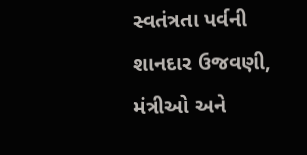સ્વતંત્રતા પર્વની શાનદાર ઉજવણી, મંત્રીઓ અને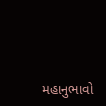મહાનુભાવો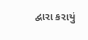દ્વારા કરાયું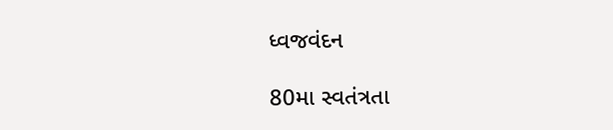ધ્વજવંદન

80મા સ્વતંત્રતા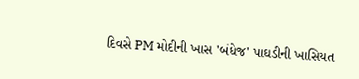દિવસે PM મોદીની ખાસ 'બંધેજ' પાઘડીની ખાસિયત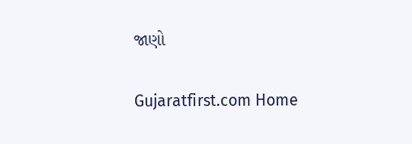જાણો

Gujaratfirst.com Home